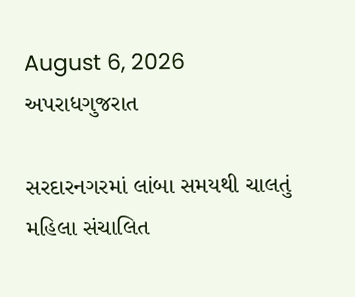August 6, 2026
અપરાધગુજરાત

સરદારનગરમાં લાંબા સમયથી ચાલતું મહિલા સંચાલિત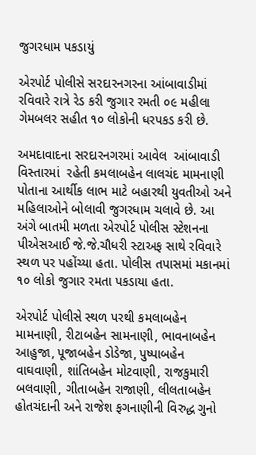જુગરધામ પકડાયું

એરપોર્ટ પોલીસે સરદારનગરના આંબાવાડીમાં રવિવારે રાત્રે રેડ કરી જુગાર રમતી ૦૯ મહીલા ગેમબલર સહીત ૧૦ લોકોની ધરપકડ કરી છે.

અમદાવાદના સરદારનગરમાં આવેલ  આંબાવાડી વિસ્તારમાં  રહેતી કમલાબહેન લાલચંદ મામનાણી પોતાના આર્થીક લાભ માટે બહારથી યુવતીઓ અને મહિલાઓને બોલાવી જુગરધામ ચલાવે છે. આ અંગે બાતમી મળતા એરપોર્ટ પોલીસ સ્ટેશનના પીએસઆઈ જે.જે.ચૌધરી સ્ટાઅફ સાથે રવિવારે સ્થળ પર પહોંચ્યા હતા. પોલીસ તપાસમાં મકાનમાં ૧૦ લોકો જુગાર રમતા પકડાયા હતા.

એરપોર્ટ પોલીસે સ્થળ પરથી કમલાબહેન મામનાણી, રીટાબહેન સામનાણી, ભાવનાબહેન આહુજા, પૂજાબહેન ડોડેજા, પુષ્પાબહેન વાઘવાણી, શાંતિબહેન મોટવાણી, રાજકુમારી બલવાણી, ગીતાબહેન રાજાણી, લીલતાબહેન હોતચંદાની અને રાજેશ ફગનાણીની વિરુદ્ધ ગુનો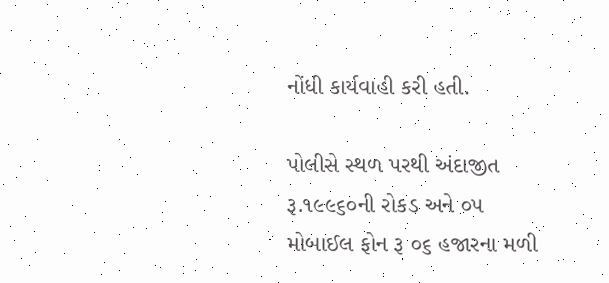નોંધી કાર્યવાહી કરી હતી.

પોલીસે સ્થળ પરથી અંદાજીત રૂ.૧૯૯૬૦ની રોકડ અને ૦૫ મોબાઈલ ફોન રૂ ૦૬ હજારના મળી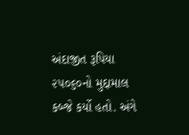અંદાજીત રૂપિયા ૨૫૦૬૦નો મુદ્દામાલ કબ્જે કર્યો હતો. અંગે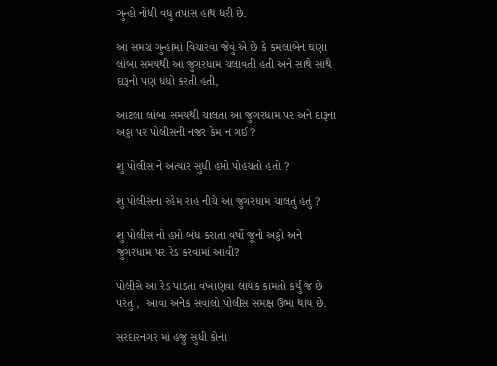ગુન્હો નોંધી વધુ તપાસ હાથ ધરી છે.

આ સમગ્ર ગુન્હામાં વિચારવા જેવું એ છે કે કમલાબેન ઘણા લાંબા સમયથી આ જુગરધામ ચલાવતી હતી અને સાથે સાથે દારૂનો પણ ધંધો કરતી હતી,

આટલા લાંબા સમયથી ચાલતા આ જુગરધામ પર અને દારૂના અડ્ડા પર પોલીસની નજર કેમ ન ગઈ ?

શુ પોલીસ ને અત્યાર સુધી હપ્તો પોહચતો હતો ?

શુ પોલીસના રહેમ રાહ નીચે આ જુગરધામ ચાલતું હતું ?

શુ પોલીસ નો હપ્તો બંધ કરાતા વર્ષો જૂનો અડ્ડો અને જુગરધામ પર રેડ કરવામાં આવી?

પોલીસે આ રેડ પાડતા વખાણવા લાયક કામતો કર્યું જ છે પરંતુ ,  આવા અનેક સવાલો પોલીસ સમક્ષ ઉભા થાય છે.

સરદારનગર માં હજુ સુધી કોના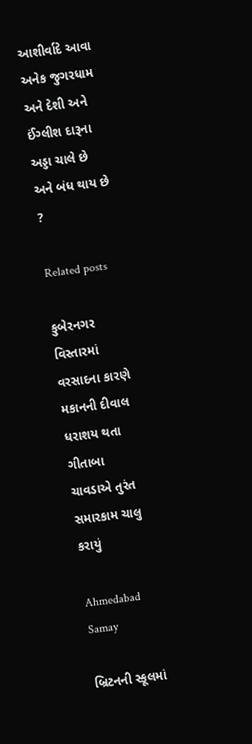આશીર્વાદે આવા અનેક જુગરધામ અને દેશી અને ઈંગ્લીશ દારૂના અડ્ડા ચાલે છે અને બંધ થાય છે ?

Related posts

કુબેરનગર વિસ્તારમાં વરસાદના કારણે મકાનની દીવાલ ધરાશય થતા ગીતાબા ચાવડાએ તુરંત સમારકામ ચાલુ કરાયું

Ahmedabad Samay

બ્રિટનની સ્કૂલમાં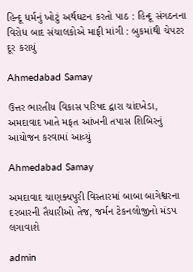હિન્દૂ ધર્મનું ખોટું અર્થઘટન કરતો પાઠ : હિન્દૂ સંગઠનના વિરોધ બાદ સંચાલકોએ માફી માંગી : બુકમાંથી ચેપટર દૂર કરાયું

Ahmedabad Samay

ઉત્તર ભારતીય વિકાસ પરિષદ દ્વારા ચાંદખેડા, અમદાવાદ ખાતે મફત આંખની તપાસ શિબિરનું આયોજન કરવામાં આવ્યું

Ahmedabad Samay

અમદાવાદ ચાણક્યપુરી વિસ્તારમાં બાબા બાગેશ્વરના દરબારની તૈયારીઓ તેજ, જર્મન ટેકનલોજીનો મંડપ લગાવાશે

admin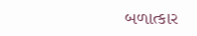બળાત્કાર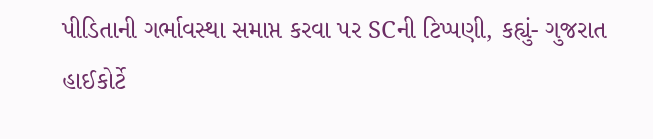પીડિતાની ગર્ભાવસ્થા સમાપ્ત કરવા પર SCની ટિપ્પણી, કહ્યું- ગુજરાત હાઈકોર્ટે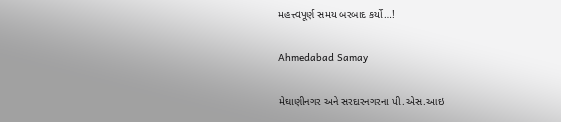મહત્ત્વપૂર્ણ સમય બરબાદ કર્યો…!

Ahmedabad Samay

મેઘાણીનગર અને સરદારનગરના પી.એસ.આઇ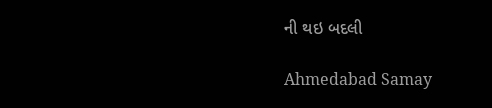ની થઇ બદલી

Ahmedabad Samay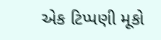એક ટિપ્પણી મૂકો